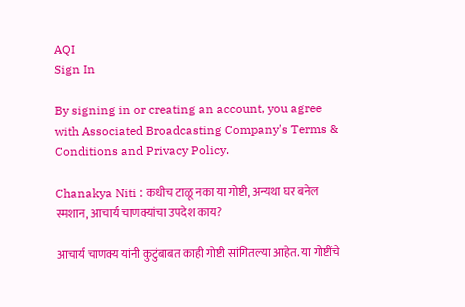AQI
Sign In

By signing in or creating an account, you agree with Associated Broadcasting Company's Terms & Conditions and Privacy Policy.

Chanakya Niti : कधीच टाळू नका या गोष्टी, अन्यथा घर बनेल स्मशान, आचार्य चाणक्यांचा उपदेश काय?

आचार्य चाणक्य यांनी कुटुंबाबत काही गोष्टी सांगितल्या आहेत. या गोष्टींचे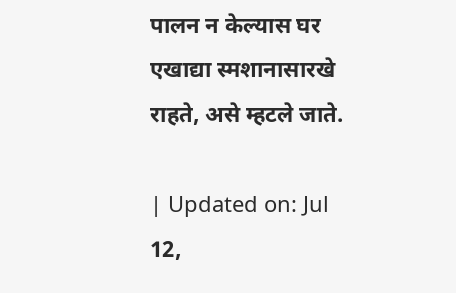पालन न केल्यास घर एखाद्या स्मशानासारखे राहते, असे म्हटले जाते.

| Updated on: Jul 12,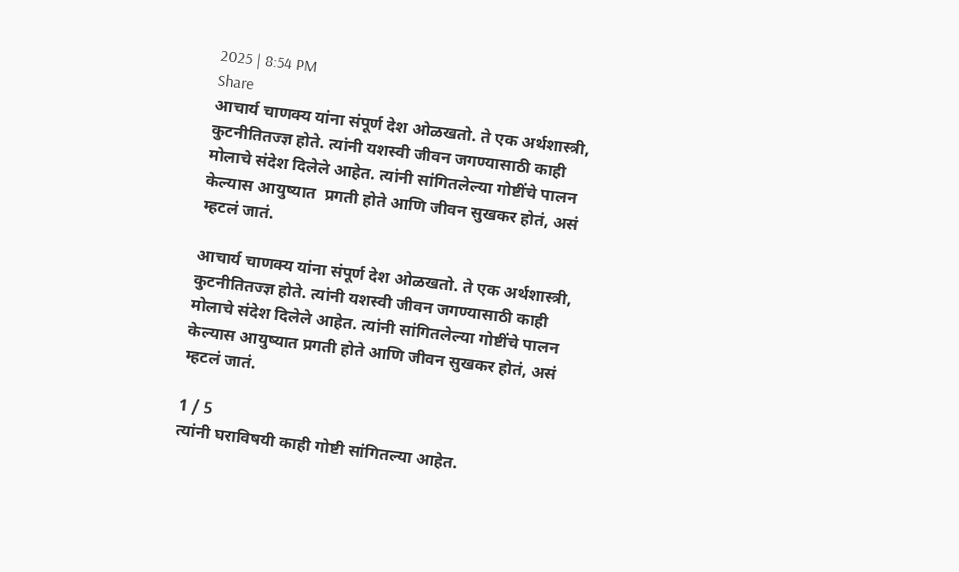2025 | 8:54 PM
Share
आचार्य चाणक्य यांना संपूर्ण देश ओळखतो. ते एक अर्थशास्त्री, कुटनीतितज्ज्ञ होते. त्यांनी यशस्वी जीवन जगण्यासाठी काही मोलाचे संदेश दिलेले आहेत. त्यांनी सांगितलेल्या गोष्टींचे पालन केल्यास आयुष्यात  प्रगती होते आणि जीवन सुखकर होतं, असं म्हटलं जातं.

आचार्य चाणक्य यांना संपूर्ण देश ओळखतो. ते एक अर्थशास्त्री, कुटनीतितज्ज्ञ होते. त्यांनी यशस्वी जीवन जगण्यासाठी काही मोलाचे संदेश दिलेले आहेत. त्यांनी सांगितलेल्या गोष्टींचे पालन केल्यास आयुष्यात प्रगती होते आणि जीवन सुखकर होतं, असं म्हटलं जातं.

1 / 5
त्यांनी घराविषयी काही गोष्टी सांगितल्या आहेत.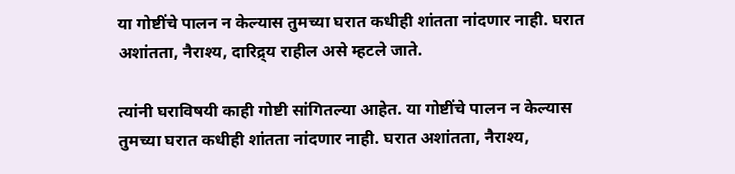या गोष्टींचे पालन न केल्यास तुमच्या घरात कधीही शांतता नांदणार नाही. घरात अशांतता, नैराश्य, दारिद्र्य राहील असे म्हटले जाते.

त्यांनी घराविषयी काही गोष्टी सांगितल्या आहेत. या गोष्टींचे पालन न केल्यास तुमच्या घरात कधीही शांतता नांदणार नाही. घरात अशांतता, नैराश्य,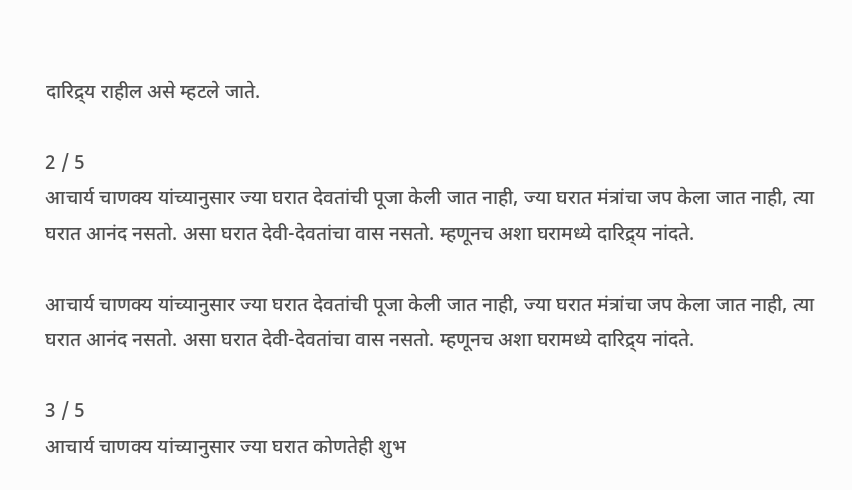दारिद्र्य राहील असे म्हटले जाते.

2 / 5
आचार्य चाणक्य यांच्यानुसार ज्या घरात देवतांची पूजा केली जात नाही, ज्या घरात मंत्रांचा जप केला जात नाही, त्या घरात आनंद नसतो. असा घरात देवी-देवतांचा वास नसतो. म्हणूनच अशा घरामध्ये दारिद्र्य नांदते.

आचार्य चाणक्य यांच्यानुसार ज्या घरात देवतांची पूजा केली जात नाही, ज्या घरात मंत्रांचा जप केला जात नाही, त्या घरात आनंद नसतो. असा घरात देवी-देवतांचा वास नसतो. म्हणूनच अशा घरामध्ये दारिद्र्य नांदते.

3 / 5
आचार्य चाणक्य यांच्यानुसार ज्या घरात कोणतेही शुभ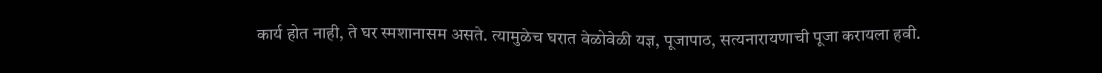कार्य होत नाही, ते घर स्मशानासम असते. त्यामुळेच घरात वेळोवेळी यज्ञ, पूजापाठ, सत्यनारायणाची पूजा करायला हवी.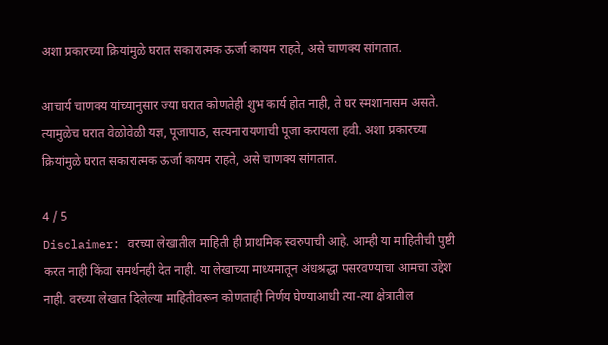अशा प्रकारच्या क्रियांमुळे घरात सकारात्मक ऊर्जा कायम राहते, असे चाणक्य सांगतात.

आचार्य चाणक्य यांच्यानुसार ज्या घरात कोणतेही शुभ कार्य होत नाही, ते घर स्मशानासम असते. त्यामुळेच घरात वेळोवेळी यज्ञ, पूजापाठ, सत्यनारायणाची पूजा करायला हवी. अशा प्रकारच्या क्रियांमुळे घरात सकारात्मक ऊर्जा कायम राहते, असे चाणक्य सांगतात.

4 / 5
Disclaimer: वरच्या लेखातील माहिती ही प्राथमिक स्वरुपाची आहे. आम्ही या माहितीची पुष्टी करत नाही किंवा समर्थनही देत नाही. या लेखाच्या माध्यमातून अंधश्रद्धा पसरवण्याचा आमचा उद्देश नाही. वरच्या लेखात दिलेल्या माहितीवरून कोणताही निर्णय घेण्याआधी त्या-त्या क्षेत्रातील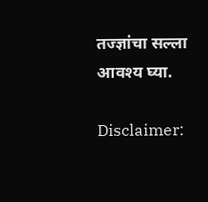तज्ज्ञांचा सल्ला आवश्य घ्या.

Disclaimer: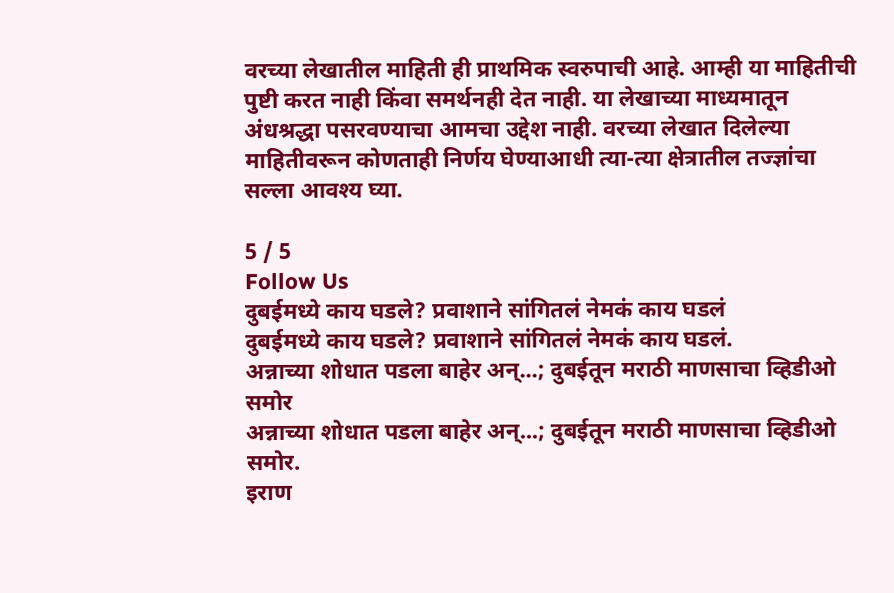वरच्या लेखातील माहिती ही प्राथमिक स्वरुपाची आहे. आम्ही या माहितीची पुष्टी करत नाही किंवा समर्थनही देत नाही. या लेखाच्या माध्यमातून अंधश्रद्धा पसरवण्याचा आमचा उद्देश नाही. वरच्या लेखात दिलेल्या माहितीवरून कोणताही निर्णय घेण्याआधी त्या-त्या क्षेत्रातील तज्ज्ञांचा सल्ला आवश्य घ्या.

5 / 5
Follow Us
दुबईमध्ये काय घडले? प्रवाशाने सांगितलं नेमकं काय घडलं
दुबईमध्ये काय घडले? प्रवाशाने सांगितलं नेमकं काय घडलं.
अन्नाच्या शोधात पडला बाहेर अन्...; दुबईतून मराठी माणसाचा व्हिडीओ समोर
अन्नाच्या शोधात पडला बाहेर अन्...; दुबईतून मराठी माणसाचा व्हिडीओ समोर.
इराण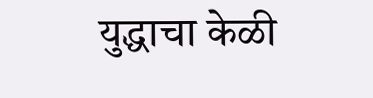युद्धाचा केळी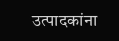उत्पादकांना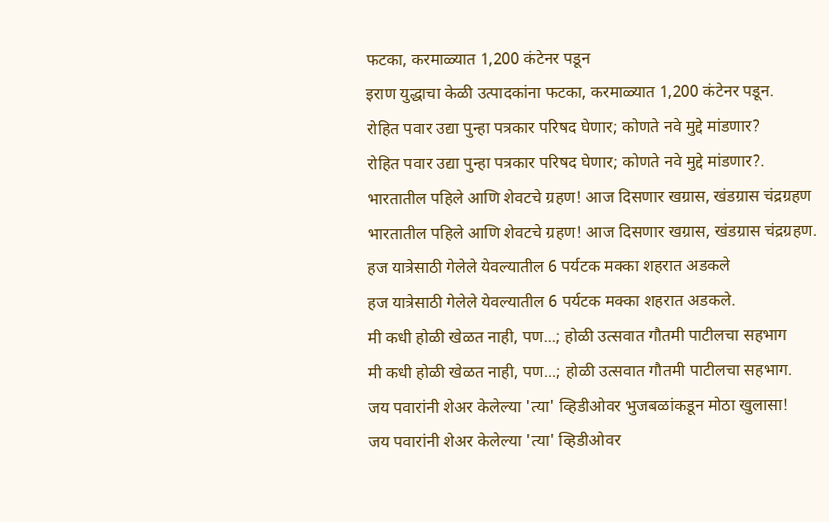फटका, करमाळ्यात 1,200 कंटेनर पडून
इराण युद्धाचा केळी उत्पादकांना फटका, करमाळ्यात 1,200 कंटेनर पडून.
रोहित पवार उद्या पुन्हा पत्रकार परिषद घेणार; कोणते नवे मुद्दे मांडणार?
रोहित पवार उद्या पुन्हा पत्रकार परिषद घेणार; कोणते नवे मुद्दे मांडणार?.
भारतातील पहिले आणि शेवटचे ग्रहण! आज दिसणार खग्रास, खंडग्रास चंद्रग्रहण
भारतातील पहिले आणि शेवटचे ग्रहण! आज दिसणार खग्रास, खंडग्रास चंद्रग्रहण.
हज यात्रेसाठी गेलेले येवल्यातील 6 पर्यटक मक्का शहरात अडकले
हज यात्रेसाठी गेलेले येवल्यातील 6 पर्यटक मक्का शहरात अडकले.
मी कधी होळी खेळत नाही, पण...; होळी उत्सवात गौतमी पाटीलचा सहभाग
मी कधी होळी खेळत नाही, पण...; होळी उत्सवात गौतमी पाटीलचा सहभाग.
जय पवारांनी शेअर केलेल्या 'त्या' व्हिडीओवर भुजबळांकडून मोठा खुलासा!
जय पवारांनी शेअर केलेल्या 'त्या' व्हिडीओवर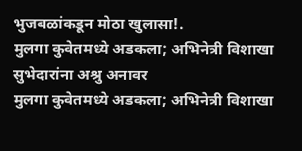भुजबळांकडून मोठा खुलासा!.
मुलगा कुवेतमध्ये अडकला; अभिनेत्री विशाखा सुभेदारांना अश्रु अनावर
मुलगा कुवेतमध्ये अडकला; अभिनेत्री विशाखा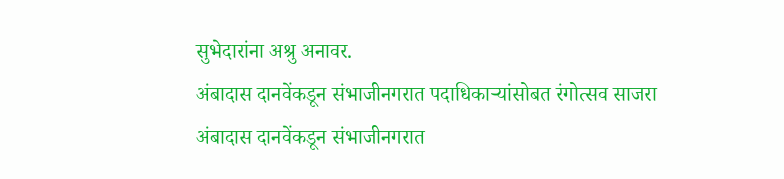सुभेदारांना अश्रु अनावर.
अंबादास दानवेंकडून संभाजीनगरात पदाधिकाऱ्यांसोबत रंगोत्सव साजरा
अंबादास दानवेंकडून संभाजीनगरात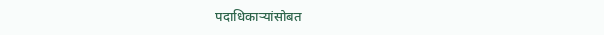पदाधिकाऱ्यांसोबत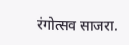रंगोत्सव साजरा.